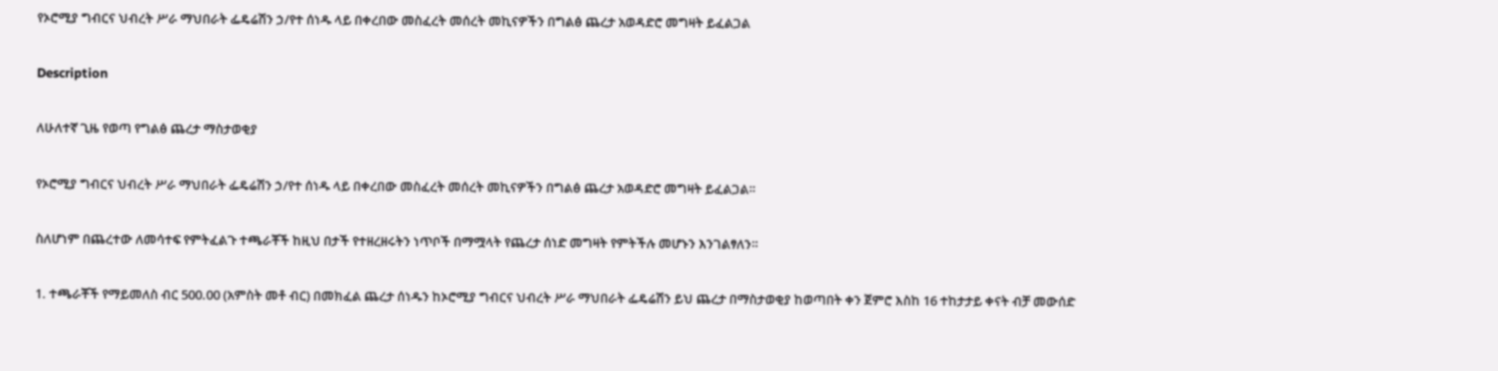የኦሮሚያ ግብርና ህብረት ሥራ ማህበራት ፌዴሬሽን ኃ/የተ ሰነዱ ላይ በቀረበው መስፈረት መሰረት መኪናዎችን በግልፅ ጨረታ አወዳድሮ መግዛት ይፈልጋል

Description

ለሁለተኛ ጊዜ የወጣ የግልፅ ጨረታ ማስታወቂያ

የኦሮሚያ ግብርና ህብረት ሥራ ማህበራት ፌዴሬሽን ኃ/የተ ሰነዱ ላይ በቀረበው መስፈረት መሰረት መኪናዎችን በግልፅ ጨረታ አወዳድሮ መግዛት ይፈልጋል።

ስለሆነም በጨረተው ለመሳተፍ የምትፈልጉ ተጫራቾች ከዚህ በታች የተዘረዘሩትን ነጥቦች በማሟላት የጨረታ ሰነድ መግዛት የምትችሉ መሆኑን እንገልፃለን።

1. ተጫራቾች የማይመለስ ብር 500.00 (አምስት መቶ ብር) በመክፈል ጨረታ ሰነዱን ከኦሮሚያ ግብርና ህብረት ሥራ ማህበራት ፌዴሬሽን ይህ ጨረታ በማስታወቂያ ከወጣበት ቀን ጀምሮ እስከ 16 ተከታታይ ቀናት ብቻ መውሰድ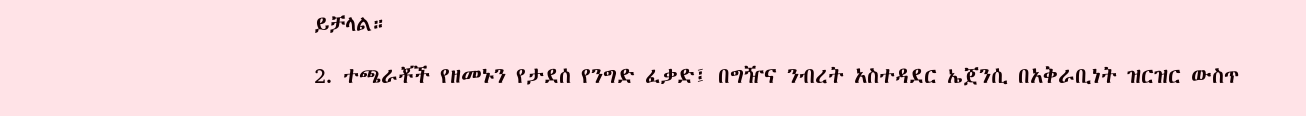ይቻላል።

2. ተጫራቾች የዘመኑን የታደሰ የንግድ ፈቃድ፤ በግዥና ንብረት አስተዳደር ኤጀንሲ በአቅራቢነት ዝርዝር ውስጥ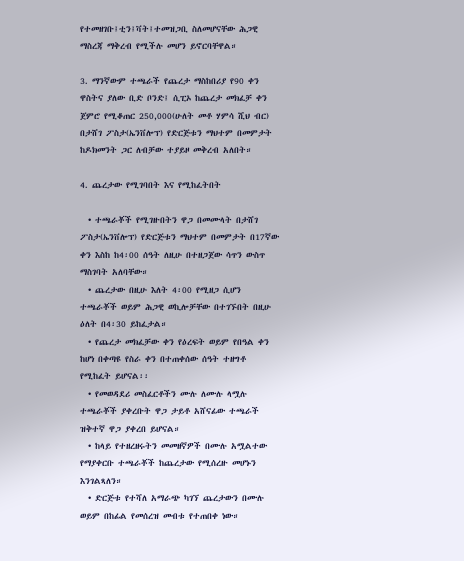የተመዘገቡ፤ቲን፤ቫት፤ተመዝጋቢ ስለመሆናቸው ሕጋዊ ማስረጃ ማቅረብ የሚችሉ መሆን ይኖርባቸዋል።

3. ማንኛውም ተጫራች የጨረታ ማስከበሪያ የ90 ቀን ዋስትና ያለው ቢድ ቦንድ፤ ሲፒኦ ከጨረታ መክፈቻ ቀን ጀምሮ የሚቆጠር 250,000(ሁለት መቶ ሃምሳ ሺህ ብር) በታሸገ ፖስታ(ኤንቨሎፕ) የድርጅቱን ማህተም በመምታት ከዶክመንት ጋር ለብቻው ተያይዞ መቅረብ አለበት።

4. ጨረታው የሚገባበት እና የሚከፈትበት

  • ተጫራቾች የሚገዙበትን ዋጋ በመሙላት በታሸገ ፖስታ(ኤንቨሎፕ) የድርጅቱን ማህተም በመምታት በ17ኛው ቀን እስከ ከ4፡00 ሰዓት ለዚሁ በተዘጋጀው ሳጥን ውስጥ ማስገባት አለባቸው።
  • ጨረታው በዚሁ እለት 4፡00 የሚዘጋ ሲሆን ተጫራቾች ወይም ሕጋዊ ወኪሎቻቸው በተገኙበት በዚሁ ዕለት በ4፡30 ይከፈታል።
  • የጨረታ መክፈቻው ቀን የዕረፍት ወይም የበዓል ቀን ከሆነ በቀጣዩ የስራ ቀን በተጠቀሰው ሰዓት ተዘግቶ የሚከፈት ይሆናል፡፡
  • የመወዳደሪ መስፈርቶችን ሙሉ ለሙሉ ላሟሉ ተጫራቾች ያቀረቡት ዋጋ ታይቶ አሸናፊው ተጫራች ዝቅተኛ ዋጋ ያቀረበ ይሆናል።
  • ከላይ የተዘረዘሩትን መመዘኛዎች በሙሉ አሟልተው የማያቀርቡ ተጫራቾች ከጨረታው የሚሰረዙ መሆኑን እንገልጻለን።
  • ድርጅቱ የተሻለ አማራጭ ካገኘ ጨረታውን በሙሉ ወይም በከፊል የመሰረዝ መብቱ የተጠበቀ ነው።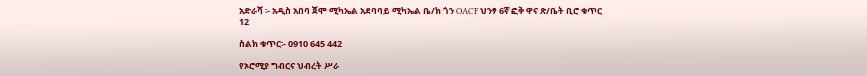አድራሻ ፡- አዲስ አበባ ጀሞ ሚካኤል አደባባይ ሚካኤል ቤ/ክ ጎን OACF ህንፃ 6ኛ ፎቅ ዋና ጽ/ቤት ቢሮ ቁጥር 12

ስልክ ቁጥር፡- 0910 645 442

የኦሮሚያ ግብርና ህብረት ሥራ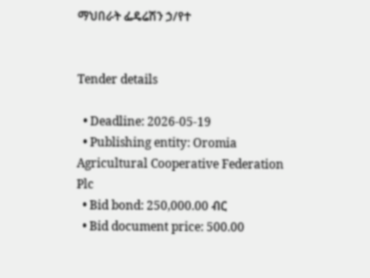ማህበራት ፌዴሬሽን ኃ/የተ


Tender details

  • Deadline: 2026-05-19
  • Publishing entity: Oromia Agricultural Cooperative Federation Plc
  • Bid bond: 250,000.00 ብር
  • Bid document price: 500.00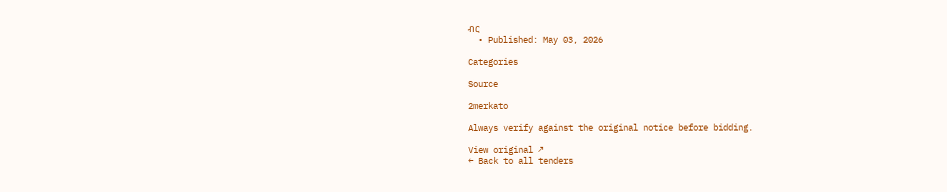ብር
  • Published: May 03, 2026

Categories

Source

2merkato

Always verify against the original notice before bidding.

View original ↗
← Back to all tenders